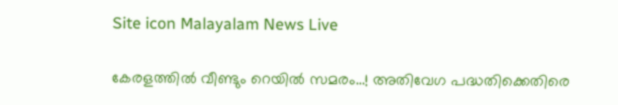Site icon Malayalam News Live

കേരളത്തില്‍ വീണ്ടും റെയില്‍ സമരം…! അതിവേഗ പദ്ധതിക്കെതിരെ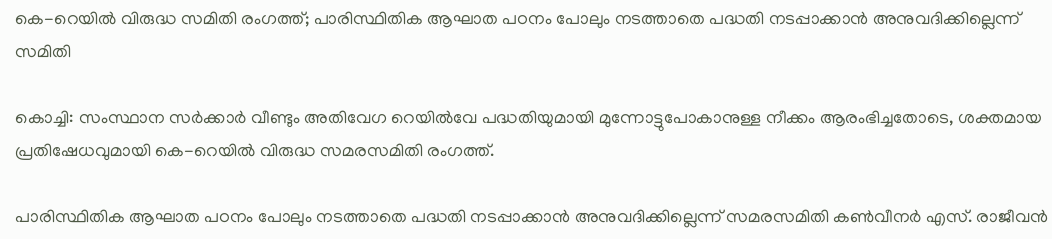കെ-റെയില്‍ വിരുദ്ധ സമിതി രംഗത്ത്; പാരിസ്ഥിതിക ആഘാത പഠനം പോലും നടത്താതെ പദ്ധതി നടപ്പാക്കാന്‍ അനുവദിക്കില്ലെന്ന് സമിതി

കൊച്ചി: സംസ്ഥാന സര്‍ക്കാര്‍ വീണ്ടും അതിവേഗ റെയില്‍വേ പദ്ധതിയുമായി മുന്നോട്ടുപോകാനുള്ള നീക്കം ആരംഭിച്ചതോടെ, ശക്തമായ പ്രതിഷേധവുമായി കെ-റെയില്‍ വിരുദ്ധ സമരസമിതി രംഗത്ത്.

പാരിസ്ഥിതിക ആഘാത പഠനം പോലും നടത്താതെ പദ്ധതി നടപ്പാക്കാന്‍ അനുവദിക്കില്ലെന്ന് സമരസമിതി കണ്‍വീനര്‍ എസ്. രാജീവന്‍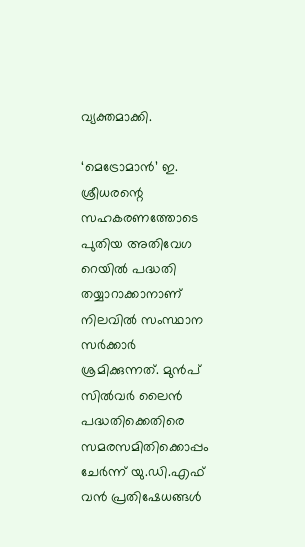വ്യക്തമാക്കി.

‘മെട്രോമാന്‍’ ഇ. ശ്രീധരന്റെ സഹകരണത്തോടെ പുതിയ അതിവേഗ റെയില്‍ പദ്ധതി തയ്യാറാക്കാനാണ് നിലവില്‍ സംസ്ഥാന സര്‍ക്കാര്‍ ശ്രമിക്കുന്നത്. മുന്‍പ് സില്‍വര്‍ ലൈന്‍ പദ്ധതിക്കെതിരെ സമരസമിതിക്കൊപ്പം ചേര്‍ന്ന് യു.ഡി.എഫ് വന്‍ പ്രതിഷേധങ്ങള്‍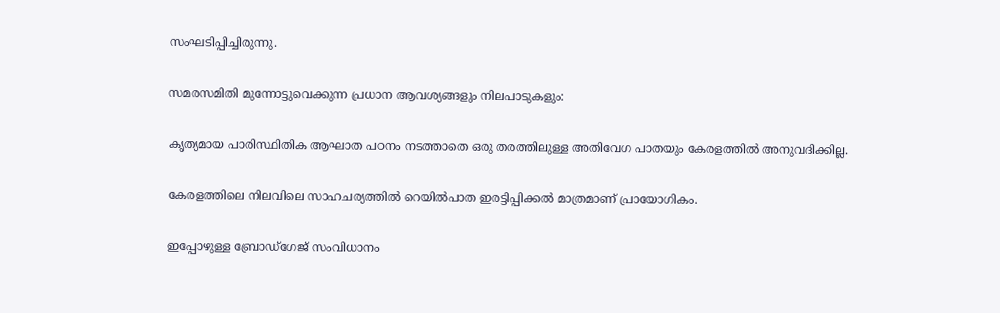സംഘടിപ്പിച്ചിരുന്നു.

സമരസമിതി മുന്നോട്ടുവെക്കുന്ന പ്രധാന ആവശ്യങ്ങളും നിലപാടുകളും:

കൃത്യമായ പാരിസ്ഥിതിക ആഘാത പഠനം നടത്താതെ ഒരു തരത്തിലുള്ള അതിവേഗ പാതയും കേരളത്തില്‍ അനുവദിക്കില്ല.

കേരളത്തിലെ നിലവിലെ സാഹചര്യത്തില്‍ റെയില്‍പാത ഇരട്ടിപ്പിക്കല്‍ മാത്രമാണ് പ്രായോഗികം.

ഇപ്പോഴുള്ള ബ്രോഡ്‌ഗേജ് സംവിധാനം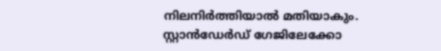നിലനിര്‍ത്തിയാല്‍ മതിയാകും. സ്റ്റാന്‍ഡേര്‍ഡ് ഗേജിലേക്കോ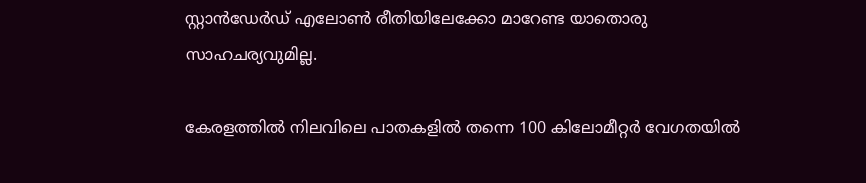സ്റ്റാന്‍ഡേര്‍ഡ് എലോണ്‍ രീതിയിലേക്കോ മാറേണ്ട യാതൊരു സാഹചര്യവുമില്ല.

കേരളത്തില്‍ നിലവിലെ പാതകളില്‍ തന്നെ 100 കിലോമീറ്റര്‍ വേഗതയില്‍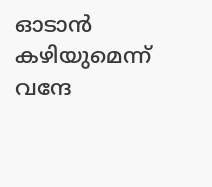ഓടാന്‍ കഴിയുമെന്ന് വന്ദേ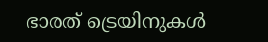ഭാരത് ട്രെയിനുകള്‍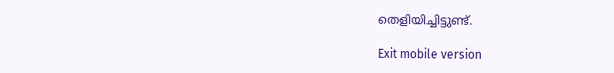തെളിയിച്ചിട്ടുണ്ട്.

Exit mobile version